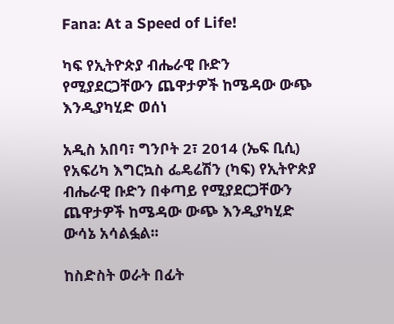Fana: At a Speed of Life!

ካፍ የኢትዮጵያ ብሔራዊ ቡድን የሚያደርጋቸውን ጨዋታዎች ከሜዳው ውጭ እንዲያካሂድ ወሰነ

አዲስ አበባ፣ ግንቦት 2፣ 2014 (ኤፍ ቢሲ) የአፍሪካ እግርኳስ ፌዴሬሽን (ካፍ) የኢትዮጵያ ብሔራዊ ቡድን በቀጣይ የሚያደርጋቸውን ጨዋታዎች ከሜዳው ውጭ እንዲያካሂድ ውሳኔ አሳልፏል፡፡

ከስድስት ወራት በፊት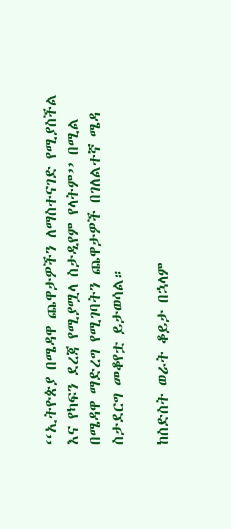‘‘ኢትዮጵያ በሜዳዋ ጨዋታዎችን ለማስተናገድ የሚያስችል እና የካፍን ደረጃ የሚያሟላ ስታዲየም የላትም’’ በሚል በሜዳዋ ማድረግ የሚገባትን ጨዋታዎች በገለልተኛ ሜዳ ስታደርግ መቆየቷ ይታወሳል።

ከስድስት ወራት ቆይታ በኋላም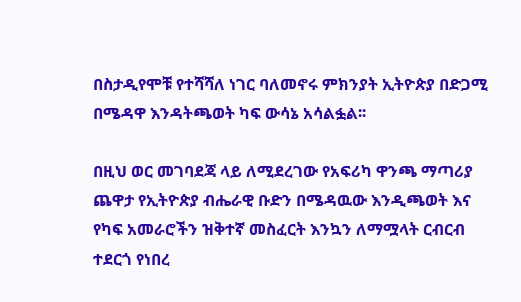በስታዲየሞቹ የተሻሻለ ነገር ባለመኖሩ ምክንያት ኢትዮጵያ በድጋሚ በሜዳዋ እንዳትጫወት ካፍ ውሳኔ አሳልፏል፡፡

በዚህ ወር መገባደጃ ላይ ለሚደረገው የአፍሪካ ዋንጫ ማጣሪያ ጨዋታ የኢትዮጵያ ብሔራዊ ቡድን በሜዳዉው እንዲጫወት እና የካፍ አመራሮችን ዝቅተኛ መስፈርት እንኳን ለማሟላት ርብርብ ተደርጎ የነበረ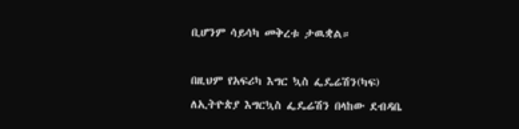ቢሆንም ሳይሳካ መቅረቱ ታዉቋል።

በዚህም የአፍሪካ እግር ኳስ ፌዴሬሽን(ካፍ) ለኢትዮጵያ እግርኳስ ፌዴሬሽን በላከው ደብዳቤ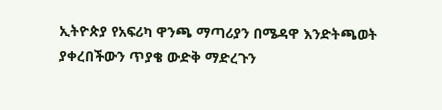ኢትዮጵያ የአፍሪካ ዋንጫ ማጣሪያን በሜዳዋ እንድትጫወት ያቀረበችውን ጥያቄ ውድቅ ማድረጉን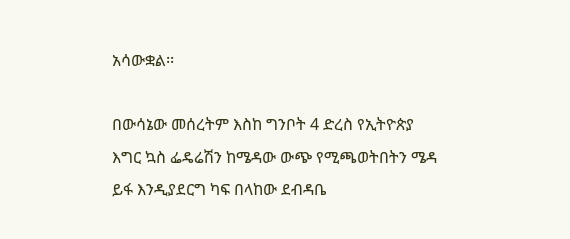አሳውቋል፡፡

በውሳኔው መሰረትም እስከ ግንቦት 4 ድረስ የኢትዮጵያ እግር ኳስ ፌዴሬሽን ከሜዳው ውጭ የሚጫወትበትን ሜዳ ይፋ እንዲያደርግ ካፍ በላከው ደብዳቤ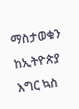ማስታወቁን ከኢትዮጵያ እግር ኳስ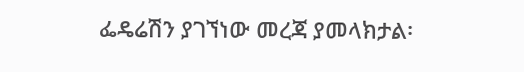ፌዴሬሽን ያገኘነው መረጃ ያመላክታል፡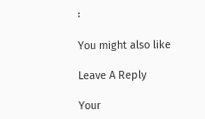፡

You might also like

Leave A Reply

Your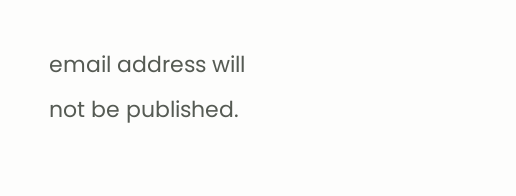email address will not be published.